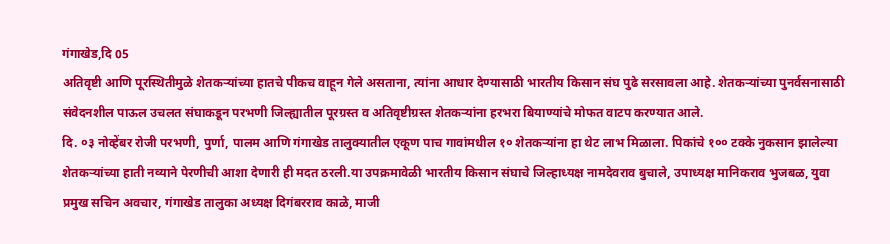गंगाखेड,दि 05
अतिवृष्टी आणि पूरस्थितीमुळे शेतकऱ्यांच्या हातचे पीकच वाहून गेले असताना, त्यांना आधार देण्यासाठी भारतीय किसान संघ पुढे सरसावला आहे. शेतकऱ्यांच्या पुनर्वसनासाठी संवेदनशील पाऊल उचलत संघाकडून परभणी जिल्ह्यातील पूरग्रस्त व अतिवृष्टीग्रस्त शेतकऱ्यांना हरभरा बियाण्यांचे मोफत वाटप करण्यात आले.
दि. ०३ नोव्हेंबर रोजी परभणी, पुर्णा, पालम आणि गंगाखेड तालुक्यातील एकूण पाच गावांमधील १० शेतकऱ्यांना हा थेट लाभ मिळाला. पिकांचे १०० टक्के नुकसान झालेल्या शेतकऱ्यांच्या हाती नव्याने पेरणीची आशा देणारी ही मदत ठरली.या उपक्रमावेळी भारतीय किसान संघाचे जिल्हाध्यक्ष नामदेवराव बुचाले, उपाध्यक्ष मानिकराव भुजबळ, युवा प्रमुख सचिन अवचार, गंगाखेड तालुका अध्यक्ष दिगंबरराव काळे, माजी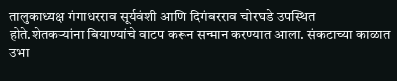तालुकाध्यक्ष गंगाधरराव सूर्यवंशी आणि दिगंबरराव चोरघडे उपस्थित होते.शेतकऱ्यांना बियाण्यांचे वाटप करून सन्मान करण्यात आला. संकटाच्या काळात उभा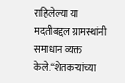राहिलेल्या या मदतीबद्दल ग्रामस्थांनी समाधान व्यक्त केले.“शेतकऱ्यांच्या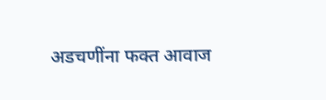अडचणींना फक्त आवाज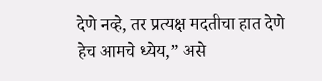देणे नव्हे, तर प्रत्यक्ष मदतीचा हात देणे हेच आमचे ध्येय,” असे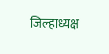जिल्हाध्यक्ष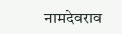नामदेवराव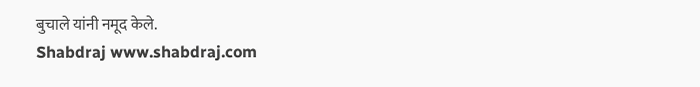बुचाले यांनी नमूद केले.
Shabdraj www.shabdraj.com